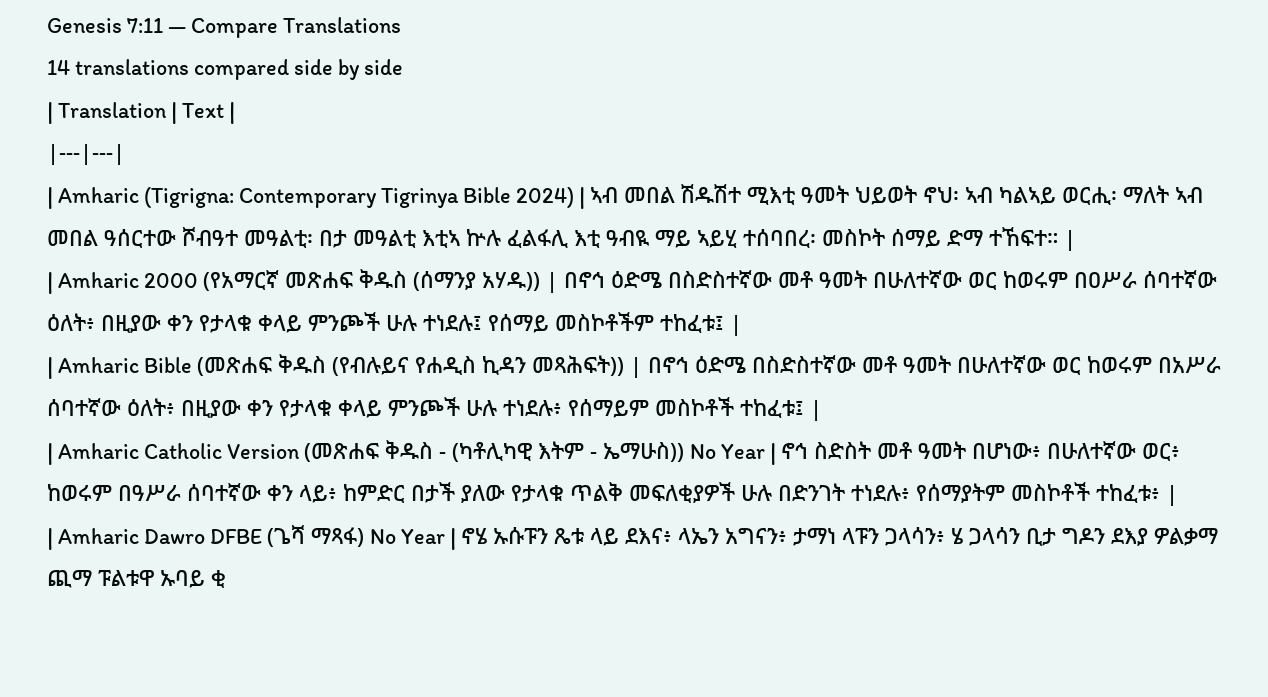Genesis 7:11 — Compare Translations
14 translations compared side by side
| Translation | Text |
|---|---|
| Amharic (Tigrigna: Contemporary Tigrinya Bible 2024) | ኣብ መበል ሽዱሽተ ሚእቲ ዓመት ህይወት ኖህ፡ ኣብ ካልኣይ ወርሒ፡ ማለት ኣብ መበል ዓሰርተው ሾብዓተ መዓልቲ፡ በታ መዓልቲ እቲኣ ኵሉ ፈልፋሊ እቲ ዓብዪ ማይ ኣይሂ ተሰባበረ፡ መስኮት ሰማይ ድማ ተኸፍተ። |
| Amharic 2000 (የአማርኛ መጽሐፍ ቅዱስ (ሰማንያ አሃዱ)) | በኖኅ ዕድሜ በስድስተኛው መቶ ዓመት በሁለተኛው ወር ከወሩም በዐሥራ ሰባተኛው ዕለት፥ በዚያው ቀን የታላቁ ቀላይ ምንጮች ሁሉ ተነደሉ፤ የሰማይ መስኮቶችም ተከፈቱ፤ |
| Amharic Bible (መጽሐፍ ቅዱስ (የብሉይና የሐዲስ ኪዳን መጻሕፍት)) | በኖኅ ዕድሜ በስድስተኛው መቶ ዓመት በሁለተኛው ወር ከወሩም በአሥራ ሰባተኛው ዕለት፥ በዚያው ቀን የታላቁ ቀላይ ምንጮች ሁሉ ተነደሉ፥ የሰማይም መስኮቶች ተከፈቱ፤ |
| Amharic Catholic Version (መጽሐፍ ቅዱስ - (ካቶሊካዊ እትም - ኤማሁስ)) No Year | ኖኅ ስድስት መቶ ዓመት በሆነው፥ በሁለተኛው ወር፥ ከወሩም በዓሥራ ሰባተኛው ቀን ላይ፥ ከምድር በታች ያለው የታላቁ ጥልቅ መፍለቂያዎች ሁሉ በድንገት ተነደሉ፥ የሰማያትም መስኮቶች ተከፈቱ፥ |
| Amharic Dawro DFBE (ጌሻ ማጻፋ) No Year | ኖሄ ኡሱፑን ጼቱ ላይ ደእና፥ ላኤን አግናን፥ ታማነ ላፑን ጋላሳን፥ ሄ ጋላሳን ቢታ ግዶን ደእያ ዎልቃማ ጪማ ፑልቱዋ ኡባይ ቂ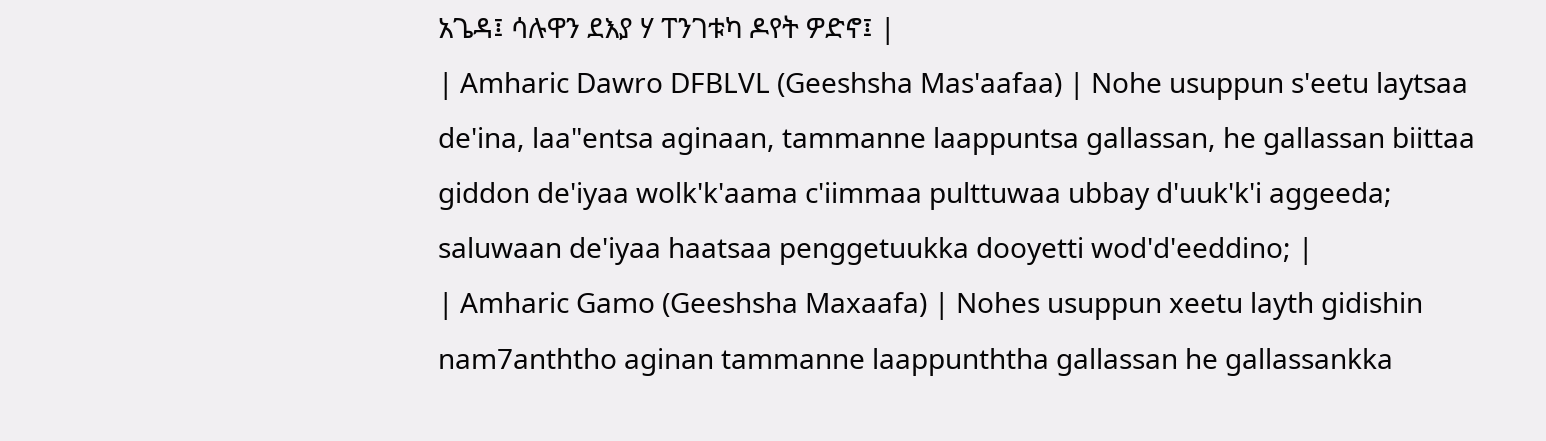አጌዳ፤ ሳሉዋን ደእያ ሃ ፐንገቱካ ዶየት ዎድኖ፤ |
| Amharic Dawro DFBLVL (Geeshsha Mas'aafaa) | Nohe usuppun s'eetu laytsaa de'ina, laa"entsa aginaan, tammanne laappuntsa gallassan, he gallassan biittaa giddon de'iyaa wolk'k'aama c'iimmaa pulttuwaa ubbay d'uuk'k'i aggeeda; saluwaan de'iyaa haatsaa penggetuukka dooyetti wod'd'eeddino; |
| Amharic Gamo (Geeshsha Maxaafa) | Nohes usuppun xeetu layth gidishin nam7anththo aginan tammanne laappunththa gallassan he gallassankka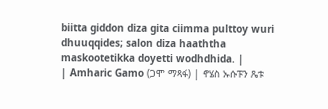biitta giddon diza gita ciimma pulttoy wuri dhuuqqides; salon diza haaththa maskootetikka doyetti wodhdhida. |
| Amharic Gamo (ጋሞ ማጻፋ) | ኖሄስ ኡሱፑን ጼቱ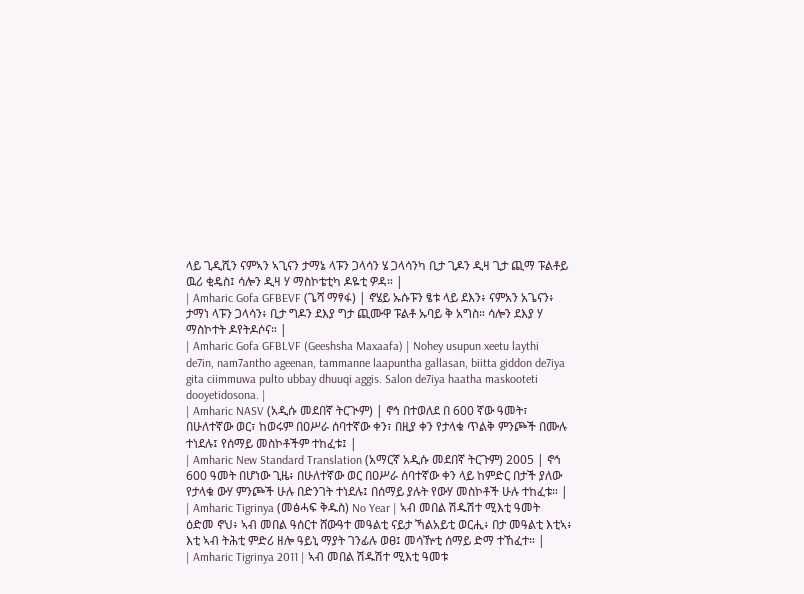ላይ ጊዲሺን ናምኣን ኣጊናን ታማኔ ላፑን ጋላሳን ሄ ጋላሳንካ ቢታ ጊዶን ዲዛ ጊታ ጪማ ፑልቶይ ዉሪ ቂዴስ፤ ሳሎን ዲዛ ሃ ማስኮቴቲካ ዶዬቲ ዎዳ። |
| Amharic Gofa GFBEVF (ጌሻ ማፃፋ) | ኖሄይ ኡሱፑን ፄቱ ላይ ደእን፥ ናምአን አጌናን፥ ታማነ ላፑን ጋላሳን፥ ቢታ ግዶን ደእያ ግታ ጪሙዋ ፑልቶ ኡባይ ቅ አግስ። ሳሎን ደእያ ሃ ማስኮተት ዶየትዶሶና። |
| Amharic Gofa GFBLVF (Geeshsha Maxaafa) | Nohey usupun xeetu laythi de7in, nam7antho ageenan, tammanne laapuntha gallasan, biitta giddon de7iya gita ciimmuwa pulto ubbay dhuuqi aggis. Salon de7iya haatha maskooteti dooyetidosona. |
| Amharic NASV (አዲሱ መደበኛ ትርጒም) | ኖኅ በተወለደ በ 600 ኛው ዓመት፣ በሁለተኛው ወር፣ ከወሩም በዐሥራ ሰባተኛው ቀን፣ በዚያ ቀን የታላቁ ጥልቅ ምንጮች በሙሉ ተነደሉ፤ የሰማይ መስኮቶችም ተከፈቱ፤ |
| Amharic New Standard Translation (አማርኛ አዲሱ መደበኛ ትርጉም) 2005 | ኖኅ 600 ዓመት በሆነው ጊዜ፥ በሁለተኛው ወር በዐሥራ ሰባተኛው ቀን ላይ ከምድር በታች ያለው የታላቁ ውሃ ምንጮች ሁሉ በድንገት ተነደሉ፤ በሰማይ ያሉት የውሃ መስኮቶች ሁሉ ተከፈቱ። |
| Amharic Tigrinya (መፅሓፍ ቅዱስ) No Year | ኣብ መበል ሽዱሽተ ሚእቲ ዓመት ዕድመ ኖህ፥ ኣብ መበል ዓሰርተ ሸውዓተ መዓልቲ ናይታ ኻልአይቲ ወርሒ፥ በታ መዓልቲ እቲኣ፥ እቲ ኣብ ትሕቲ ምድሪ ዘሎ ዓይኒ ማያት ገንፊሉ ወፀ፤ መሳዅቲ ሰማይ ድማ ተኸፈተ። |
| Amharic Tigrinya 2011 | ኣብ መበል ሽዱሽተ ሚእቲ ዓመቱ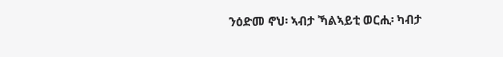ንዕድመ ኖህ፡ ኣብታ ኻልኣይቲ ወርሒ፡ ካብታ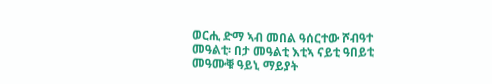ወርሒ ድማ ኣብ መበል ዓሰርተው ሾብዓተ መዓልቲ፡ በታ መዓልቲ እቲኣ ናይቲ ዓበይቲ መዓሙቑ ዓይኒ ማይያት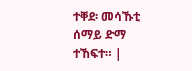ተቐደ፡ መሳኹቲ ሰማይ ድማ ተኸፍተ። |